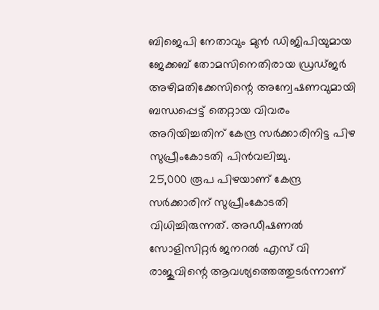ബിജെപി നേതാവും മുൻ ഡിജിപിയുമായ ജേക്കബ് തോമസിനെതിരായ ഡ്രഡ്ജർ അഴിമതിക്കേസിന്റെ അന്വേഷണവുമായി ബന്ധപ്പെട്ട് തെറ്റായ വിവരം അറിയിച്ചതിന് കേന്ദ്ര സർക്കാരിനിട്ട പിഴ സുപ്രീംകോടതി പിൻവലിച്ചു.
25,000 രൂപ പിഴയാണ് കേന്ദ്ര സർക്കാരിന് സുപ്രീംകോടതി വിധിച്ചിരുന്നത്. അഡീഷണൽ സോളിസിറ്റർ ജനറൽ എസ് വി രാജുവിന്റെ ആവശ്യത്തെത്തുടർന്നാണ്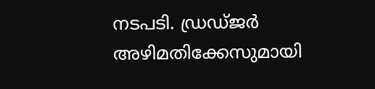നടപടി. ഡ്രഡ്ജർ അഴിമതിക്കേസുമായി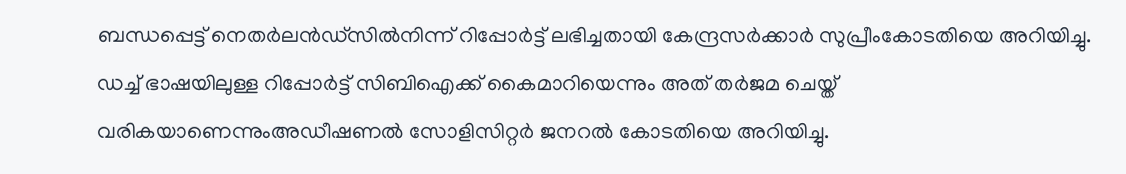ബന്ധപ്പെട്ട് നെതർലൻഡ്സിൽനിന്ന് റിപ്പോർട്ട് ലഭിച്ചതായി കേന്ദ്രസർക്കാർ സുപ്രീംകോടതിയെ അറിയിച്ചു.
ഡച്ച് ഭാഷയിലുള്ള റിപ്പോർട്ട് സിബിഐക്ക് കൈമാറിയെന്നും അത് തർജമ ചെയ്ത് വരികയാണെന്നുംഅഡീഷണൽ സോളിസിറ്റർ ജനറൽ കോടതിയെ അറിയിച്ചു.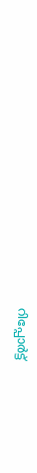റിപ്പോർട്ട്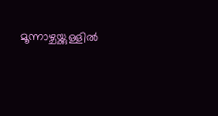മൂന്നാഴ്ചയ്ക്കുള്ളിൽ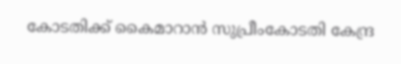കോടതിക്ക് കൈമാറാൻ സുപ്രീംകോടതി കേന്ദ്ര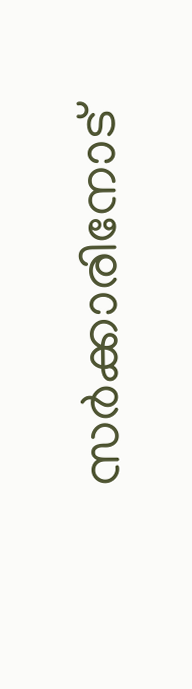സർക്കാരിനോട്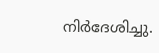നിർദേശിച്ചു.